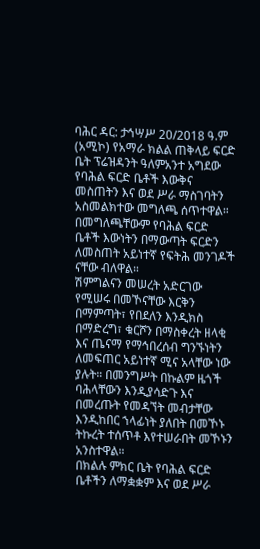ባሕር ዳር: ታኅሣሥ 20/2018 ዓ.ም (አሚኮ) የአማራ ክልል ጠቅላይ ፍርድ ቤት ፕሬዝዳንት ዓለምአንተ አግደው የባሕል ፍርድ ቤቶች እውቅና መስጠትን እና ወደ ሥራ ማስገባትን አስመልክተው መግለጫ ሰጥተዋል።
በመግለጫቸውም የባሕል ፍርድ ቤቶች እውነትን በማውጣት ፍርድን ለመስጠት አይነተኛ የፍትሕ መንገዶች ናቸው ብለዋል።
ሽምግልናን መሠረት አድርገው የሚሠሩ በመኾናቸው እርቅን በማምጣት፣ የበደለን እንዲክስ በማድረግ፣ ቁርሾን በማስቀረት ዘላቂ እና ጤናማ የማኅበረሰብ ግንኙነትን ለመፍጠር አይነተኛ ሚና አላቸው ነው ያሉት። በመንግሥት በኩልም ዜጎች ባሕላቸውን እንዲያሳድጉ እና በመረጡት የመዳኘት መብታቸው እንዲከበር ኀላፊነት ያለበት በመኾኑ ትኩረት ተሰጥቶ እየተሠራበት መኾኑን አንስተዋል።
በክልሉ ምክር ቤት የባሕል ፍርድ ቤቶችን ለማቋቋም እና ወደ ሥራ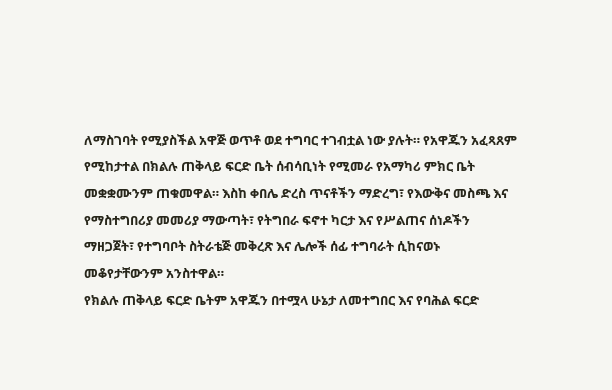ለማስገባት የሚያስችል አዋጅ ወጥቶ ወደ ተግባር ተገብቷል ነው ያሉት። የአዋጁን አፈጻጸም የሚከታተል በክልሉ ጠቅላይ ፍርድ ቤት ሰብሳቢነት የሚመራ የአማካሪ ምክር ቤት መቋቋሙንም ጠቁመዋል። እስከ ቀበሌ ድረስ ጥናቶችን ማድረግ፣ የእውቅና መስጫ እና የማስተግበሪያ መመሪያ ማውጣት፣ የትግበራ ፍኖተ ካርታ እና የሥልጠና ሰነዶችን ማዘጋጀት፣ የተግባቦት ስትራቴጅ መቅረጽ እና ሌሎች ሰፊ ተግባራት ሲከናወኑ መቆየታቸውንም አንስተዋል።
የክልሉ ጠቅላይ ፍርድ ቤትም አዋጁን በተሟላ ሁኔታ ለመተግበር እና የባሕል ፍርድ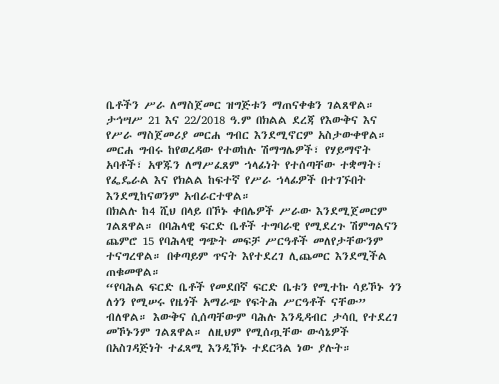ቤቶችን ሥራ ለማስጀመር ዝግጅቱን ማጠናቀቁን ገልጸዋል። ታኅሣሥ 21 እና 22/2018 ዓ.ም በክልል ደረጃ የእውቅና እና የሥራ ማስጀመሪያ መርሐ ግብር እንደሚኖርም አስታውቀዋል። መርሐ ግብሩ ከየወረዳው የተወከሉ ሽማግሌዎች፣ የሃይማኖት አባቶች፣ አዋጁን ለማሥፈጸም ኀላፊነት የተሰጣቸው ተቋማት፣ የፌዴራል እና የክልል ከፍተኛ የሥራ ኀላፊዎች በተገኙበት እንደሚከናወንም አብራርተዋል።
በክልሉ ከ4 ሺህ በላይ በኾኑ ቀበሌዎች ሥራው እንደሚጀመርም ገልጸዋል። በባሕላዊ ፍርድ ቤቶች ተግባራዊ የሚደረጉ ሽምግልናን ጨምሮ 15 የባሕላዊ ግጭት መፍቻ ሥርዓቶች መለየታቸውንም ተናግረዋል። በቀጣይም ጥናት እየተደረገ ሊጨመር እንደሚችል ጠቁመዋል።
“የባሕል ፍርድ ቤቶች የመደበኛ ፍርድ ቤቱን የሚተኩ ሳይኾኑ ጎን ለጎን የሚሠሩ የዜጎች አማራጭ የፍትሕ ሥርዓቶች ናቸው” ብለዋል። እውቅና ሲሰጣቸውም ባሕሉ እንዲዳብር ታሳቢ የተደረገ መኾኑንም ገልጸዋል። ለዚህም የሚሰጧቸው ውሳኔዎች በአስገዳጅነት ተፈጻሚ እንዲኾኑ ተደርጓል ነው ያሉት።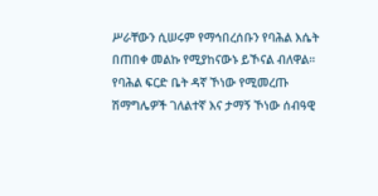ሥራቸውን ሲሠሩም የማኅበረሰቡን የባሕል እሴት በጠበቀ መልኩ የሚያከናውኑ ይኾናል ብለዋል። የባሕል ፍርድ ቤት ዳኛ ኾነው የሚመረጡ ሽማግሌዎች ገለልተኛ እና ታማኝ ኾነው ሰብዓዊ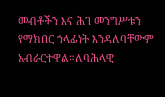መብቶችን እና ሕገ መንግሥቱን የማክበር ኀላፊነት እንዳለባቸውም አብራርተዋል።ለባሕላዊ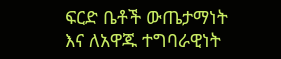ፍርድ ቤቶች ውጤታማነት እና ለአዋጁ ተግባራዊነት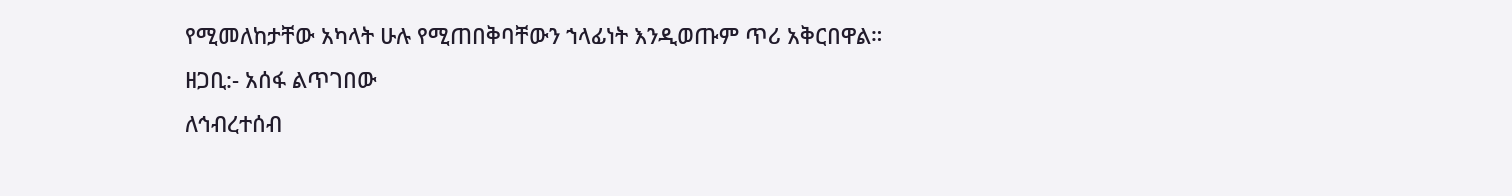የሚመለከታቸው አካላት ሁሉ የሚጠበቅባቸውን ኀላፊነት እንዲወጡም ጥሪ አቅርበዋል።
ዘጋቢ:- አሰፋ ልጥገበው
ለኅብረተሰብ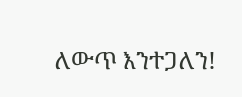ለውጥ እንተጋለን!